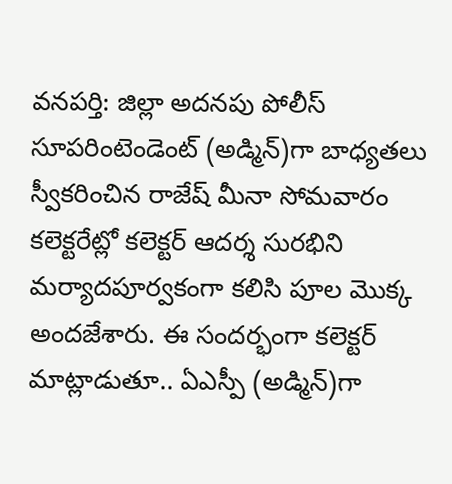వనపర్తి: జిల్లా అదనపు పోలీస్ సూపరింటెండెంట్ (అడ్మిన్)గా బాధ్యతలు స్వీకరించిన రాజేష్ మీనా సోమవారం కలెక్టరేట్లో కలెక్టర్ ఆదర్శ సురభిని మర్యాదపూర్వకంగా కలిసి పూల మొక్క అందజేశారు. ఈ సందర్భంగా కలెక్టర్ మాట్లాడుతూ.. ఏఎస్పీ (అడ్మిన్)గా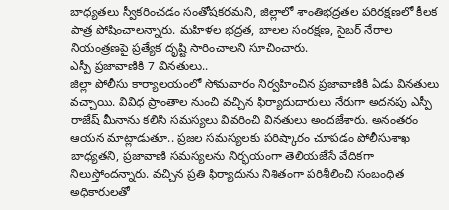బాధ్యతలు స్వీకరించడం సంతోషకరమని, జిల్లాలో శాంతిభద్రతల పరిరక్షణలో కీలక పాత్ర పోషించాలన్నారు. మహిళల భద్రత, బాలల సంరక్షణ, సైబర్ నేరాల నియంత్రణపై ప్రత్యేక దృష్టి సారించాలని సూచించారు.
ఎస్పీ ప్రజావాణికి 7 వినతులు..
జిల్లా పోలీసు కార్యాలయంలో సోమవారం నిర్వహించిన ప్రజావాణికి ఏడు వినతులు వచ్చాయి. వివిధ ప్రాంతాల నుంచి వచ్చిన ఫిర్యాదుదారులు నేరుగా అదనపు ఎస్పీ రాజేష్ మీనాను కలిసి సమస్యలు వివరించి వినతులు అందజేశారు. అనంతరం ఆయన మాట్లాడుతూ.. ప్రజల సమస్యలకు పరిష్కారం చూపడం పోలీసుశాఖ బాధ్యతని, ప్రజావాణి సమస్యలను నిర్భయంగా తెలియజేసే వేదికగా నిలుస్తోందన్నారు. వచ్చిన ప్రతి ఫిర్యాదును నిశితంగా పరిశీలించి సంబంధిత అధికారులతో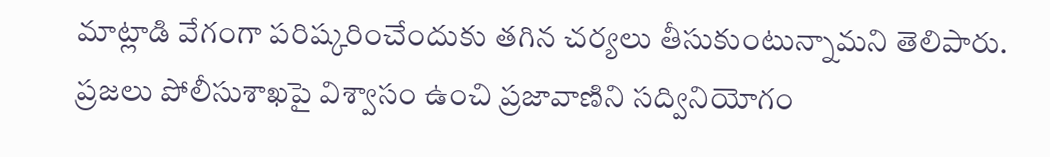మాట్లాడి వేగంగా పరిష్కరించేందుకు తగిన చర్యలు తీసుకుంటున్నామని తెలిపారు. ప్రజలు పోలీసుశాఖపై విశ్వాసం ఉంచి ప్రజావాణిని సద్వినియోగం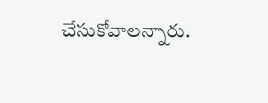చేసుకోవాలన్నారు.